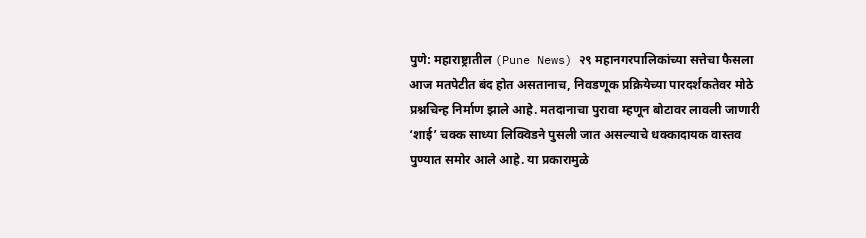पुणे: महाराष्ट्रातील (Pune News) २९ महानगरपालिकांच्या सत्तेचा फैसला आज मतपेटीत बंद होत असतानाच, निवडणूक प्रक्रियेच्या पारदर्शकतेवर मोठे प्रश्नचिन्ह निर्माण झाले आहे. मतदानाचा पुरावा म्हणून बोटावर लावली जाणारी ‘शाई’ चक्क साध्या लिक्विडने पुसली जात असल्याचे धक्कादायक वास्तव पुण्यात समोर आले आहे. या प्रकारामुळे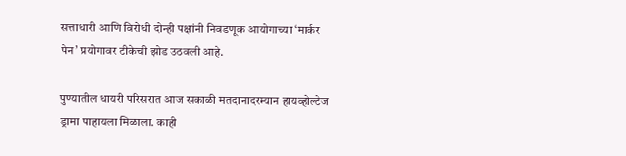सत्ताधारी आणि विरोधी दोन्ही पक्षांनी निवडणूक आयोगाच्या ‘मार्कर पेन’ प्रयोगावर टीकेची झोड उठवली आहे.

पुण्यातील धायरी परिसरात आज सकाळी मतदानादरम्यान हायव्होल्टेज ड्रामा पाहायला मिळाला. काही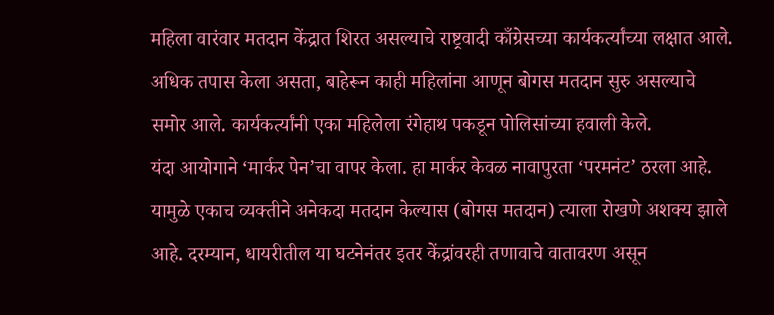महिला वारंवार मतदान केंद्रात शिरत असल्याचे राष्ट्रवादी काँग्रेसच्या कार्यकर्त्यांच्या लक्षात आले. अधिक तपास केला असता, बाहेरून काही महिलांना आणून बोगस मतदान सुरु असल्याचे समोर आले. कार्यकर्त्यांनी एका महिलेला रंगेहाथ पकडून पोलिसांच्या हवाली केले.
यंदा आयोगाने ‘मार्कर पेन’चा वापर केला. हा मार्कर केवळ नावापुरता ‘परमनंट’ ठरला आहे. यामुळे एकाच व्यक्तीने अनेकदा मतदान केल्यास (बोगस मतदान) त्याला रोखणे अशक्य झाले आहे. दरम्यान, धायरीतील या घटनेनंतर इतर केंद्रांवरही तणावाचे वातावरण असून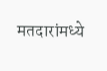मतदारांमध्ये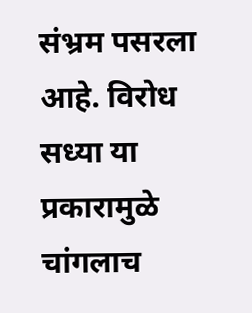संभ्रम पसरला आहे. विरोध सध्या या प्रकारामुळे चांगलाच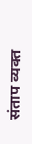संताप व्यक्त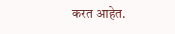करत आहेत.